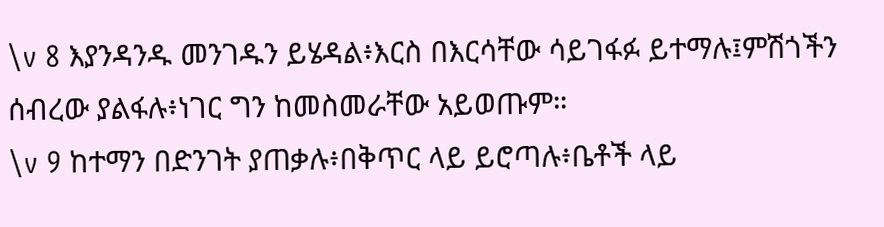\v 8 እያንዳንዱ መንገዱን ይሄዳል፥እርስ በእርሳቸው ሳይገፋፉ ይተማሉ፤ምሽጎችን ሰብረው ያልፋሉ፥ነገር ግን ከመስመራቸው አይወጡም።
\v 9 ከተማን በድንገት ያጠቃሉ፥በቅጥር ላይ ይሮጣሉ፥ቤቶች ላይ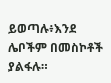ይወጣሉ፥እንደ ሌቦችም በመስኮቶች ያልፋሉ።